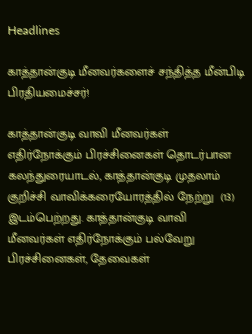Headlines

காத்தான்குடி மீனவர்களைச் சந்தித்த மீன்பிடி பிரதியமைச்சர்!

காத்தான்குடி வாவி மீனவர்கள் எதிர்நோக்கும் பிரச்சினைகள் தொடர்பான கலந்துரையாடல், காத்தான்குடி முதலாம் குறிச்சி வாவிக்கரையோரத்தில் நேற்று  (13) இடம்பெற்றது. காத்தான்குடி வாவி மீனவர்கள் எதிர்நோக்கும் பல்வேறு பிரச்சினைகள், தேவைகள்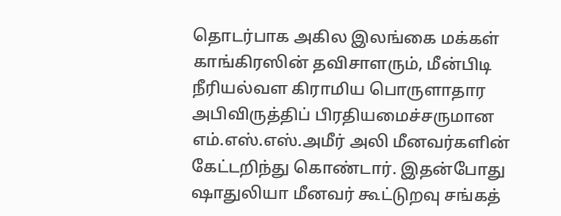தொடர்பாக அகில இலங்கை மக்கள் காங்கிரஸின் தவிசாளரும், மீன்பிடி நீரியல்வள கிராமிய பொருளாதார அபிவிருத்திப் பிரதியமைச்சருமான எம்.எஸ்.எஸ்.அமீர் அலி மீனவர்களின் கேட்டறிந்து கொண்டார். இதன்போது ஷாதுலியா மீனவர் கூட்டுறவு சங்கத்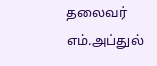தலைவர் எம்.அப்துல்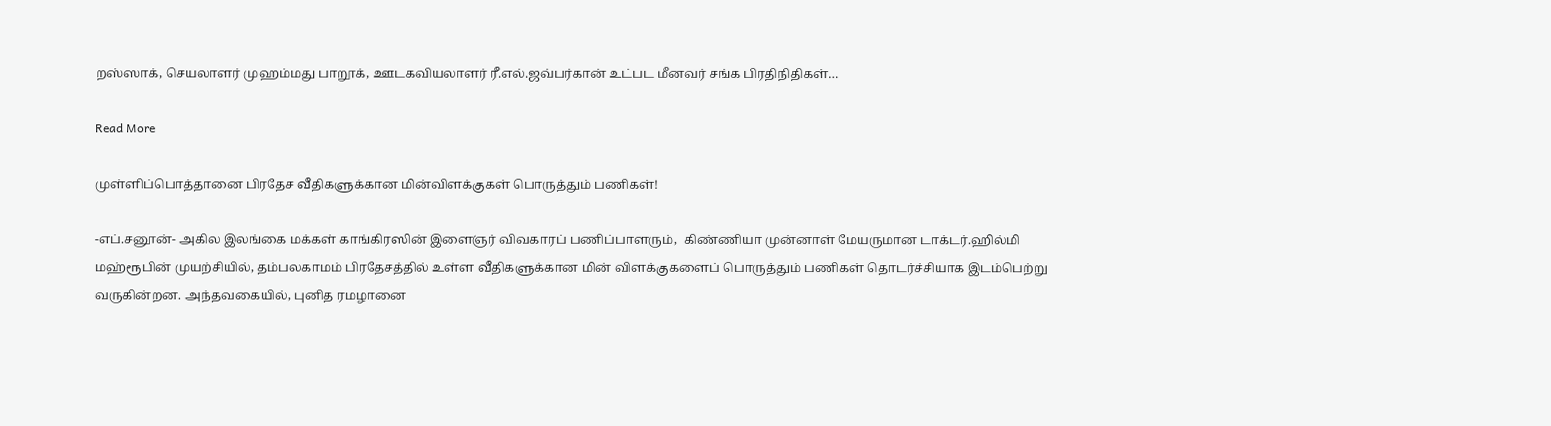றஸ்ஸாக், செயலாளர் முஹம்மது பாறூக், ஊடகவியலாளர் ரீ.எல்.ஜவ்பர்கான் உட்பட மீனவர் சங்க பிரதிநிதிகள்…

Read More

முள்ளிப்பொத்தானை பிரதேச வீதிகளுக்கான மின்விளக்குகள் பொருத்தும் பணிகள்!

-எப்.சனூன்- அகில இலங்கை மக்கள் காங்கிரஸின் இளைஞர் விவகாரப் பணிப்பாளரும்,  கிண்ணியா முன்னாள் மேயருமான டாக்டர்.ஹில்மி மஹ்ரூபின் முயற்சியில், தம்பலகாமம் பிரதேசத்தில் உள்ள வீதிகளுக்கான மின் விளக்குகளைப் பொருத்தும் பணிகள் தொடர்ச்சியாக இடம்பெற்று வருகின்றன. அந்தவகையில், புனித ரமழானை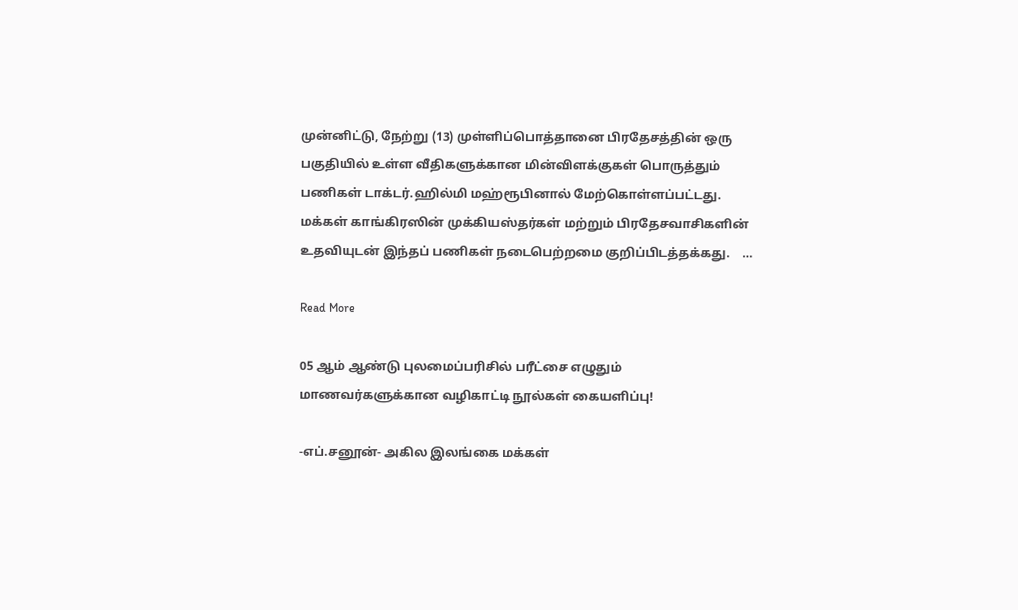முன்னிட்டு, நேற்று (13) முள்ளிப்பொத்தானை பிரதேசத்தின் ஒரு பகுதியில் உள்ள வீதிகளுக்கான மின்விளக்குகள் பொருத்தும் பணிகள் டாக்டர்.ஹில்மி மஹ்ரூபினால் மேற்கொள்ளப்பட்டது. மக்கள் காங்கிரஸின் முக்கியஸ்தர்கள் மற்றும் பிரதேசவாசிகளின் உதவியுடன் இந்தப் பணிகள் நடைபெற்றமை குறிப்பிடத்தக்கது.    …

Read More

05 ஆம் ஆண்டு புலமைப்பரிசில் பரீட்சை எழுதும் மாணவர்களுக்கான வழிகாட்டி நூல்கள் கையளிப்பு!

-எப்.சனூன்- அகில இலங்கை மக்கள்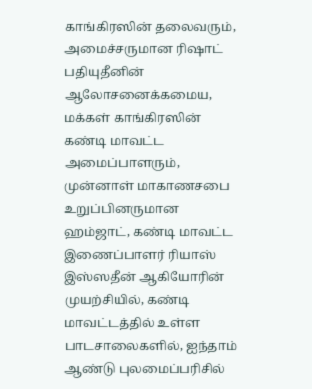காங்கிரஸின் தலைவரும், அமைச்சருமான ரிஷாட் பதியுதீனின் ஆலோசனைக்கமைய, மக்கள் காங்கிரஸின் கண்டி மாவட்ட அமைப்பாளரும், முன்னாள் மாகாணசபை உறுப்பினருமான ஹம்ஜாட், கண்டி மாவட்ட இணைப்பாளர் ரியாஸ் இஸ்ஸதீன் ஆகியோரின் முயற்சியில், கண்டி மாவட்டத்தில் உள்ள பாடசாலைகளில், ஐந்தாம் ஆண்டு புலமைப்பரிசில்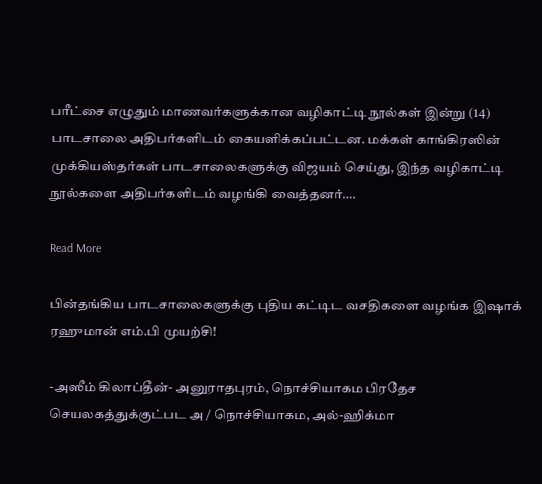பரீட்சை எழுதும் மாணவர்களுக்கான வழிகாட்டி நூல்கள் இன்று (14) பாடசாலை அதிபர்களிடம் கையளிக்கப்பட்டன. மக்கள் காங்கிரஸின் முக்கியஸ்தர்கள் பாடசாலைகளுக்கு விஜயம் செய்து, இந்த வழிகாட்டி நூல்களை அதிபர்களிடம் வழங்கி வைத்தனர்….

Read More

பின்தங்கிய பாடசாலைகளுக்கு புதிய கட்டிட வசதிகளை வழங்க இஷாக் ரஹுமான் எம்.பி முயற்சி!

-அஸீம் கிலாப்தீன்- அனுராதபுரம், நொச்சியாகம பிரதேச செயலகத்துக்குட்பட அ / நொச்சியாகம, அல்-ஹிக்மா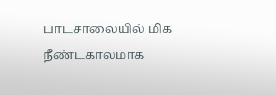பாடசாலையில் மிக நீண்டகாலமாக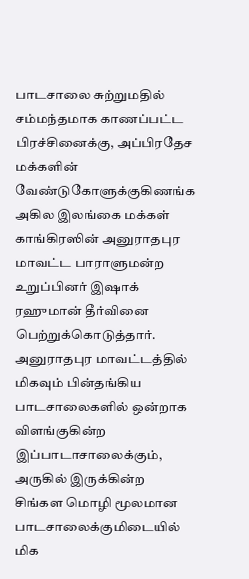பாடசாலை சுற்றுமதில் சம்மந்தமாக காணப்பட்ட பிரச்சினைக்கு, அப்பிரதேச மக்களின் வேண்டுகோளுக்குகிணங்க அகில இலங்கை மக்கள் காங்கிரஸின் அனுராதபுர மாவட்ட பாராளுமன்ற உறுப்பினர் இஷாக் ரஹுமான் தீர்வினை பெற்றுக்கொடுத்தார். அனுராதபுர மாவட்டத்தில் மிகவும் பின்தங்கிய பாடசாலைகளில் ஒன்றாக விளங்குகின்ற இப்பாடாசாலைக்கும், அருகில் இருக்கின்ற சிங்கள மொழி மூலமான பாடசாலைக்குமிடையில் மிக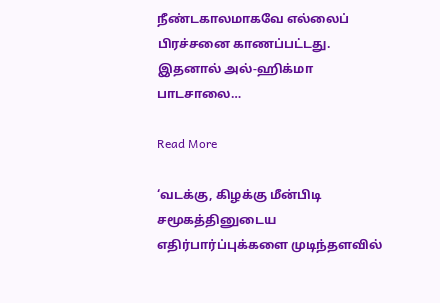நீண்டகாலமாகவே எல்லைப் பிரச்சனை காணப்பட்டது. இதனால் அல்-ஹிக்மா பாடசாலை…

Read More

‘வடக்கு, கிழக்கு மீன்பிடி சமூகத்தினுடைய எதிர்பார்ப்புக்களை முடிந்தளவில்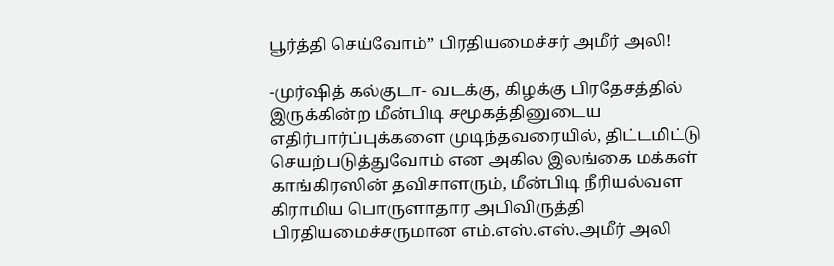பூர்த்தி செய்வோம்” பிரதியமைச்சர் அமீர் அலி!

-முர்ஷித் கல்குடா- வடக்கு, கிழக்கு பிரதேசத்தில் இருக்கின்ற மீன்பிடி சமூகத்தினுடைய எதிர்பார்ப்புக்களை முடிந்தவரையில், திட்டமிட்டு செயற்படுத்துவோம் என அகில இலங்கை மக்கள் காங்கிரஸின் தவிசாளரும், மீன்பிடி நீரியல்வள கிராமிய பொருளாதார அபிவிருத்தி பிரதியமைச்சருமான எம்.எஸ்.எஸ்.அமீர் அலி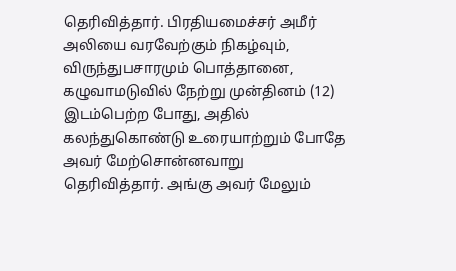தெரிவித்தார். பிரதியமைச்சர் அமீர் அலியை வரவேற்கும் நிகழ்வும், விருந்துபசாரமும் பொத்தானை, கழுவாமடுவில் நேற்று முன்தினம் (12) இடம்பெற்ற போது, அதில் கலந்துகொண்டு உரையாற்றும் போதே அவர் மேற்சொன்னவாறு தெரிவித்தார். அங்கு அவர் மேலும்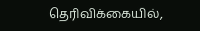தெரிவிக்கையில்,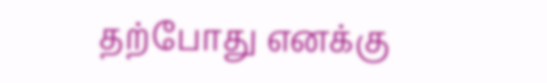தற்போது எனக்கு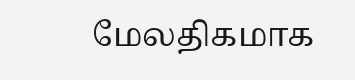மேலதிகமாக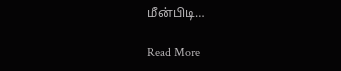மீன்பிடி…

Read More